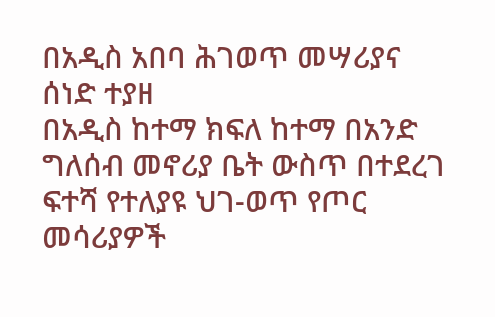በአዲስ አበባ ሕገወጥ መሣሪያና ሰነድ ተያዘ
በአዲስ ከተማ ክፍለ ከተማ በአንድ ግለሰብ መኖሪያ ቤት ውስጥ በተደረገ ፍተሻ የተለያዩ ህገ-ወጥ የጦር መሳሪያዎች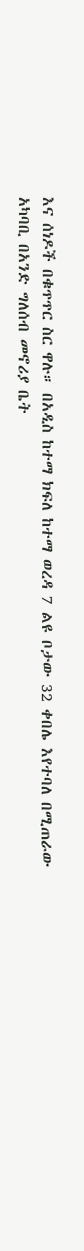እና ሰነዶች በቁጥጥር ስር ዋሉ። በአዲስ ከተማ ክፍለ ከተማ ወረዳ 7 ልዩ ቦታው 32 ቀበሌ እየተባለ በሚጠራው አካባቢ በአንድ ግለሰብ መኖሪያ ቤት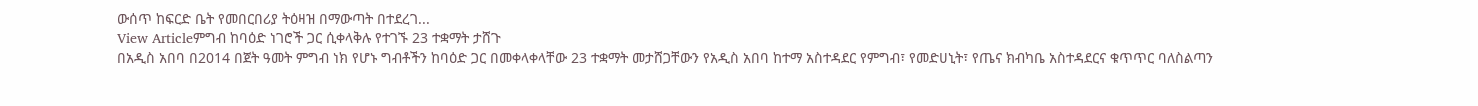ውሰጥ ከፍርድ ቤት የመበርበሪያ ትዕዛዝ በማውጣት በተደረገ...
View Articleምግብ ከባዕድ ነገሮች ጋር ሲቀላቅሉ የተገኙ 23 ተቋማት ታሸጉ
በአዲስ አበባ በ2014 በጀት ዓመት ምግብ ነክ የሆኑ ግብቶችን ከባዕድ ጋር በመቀላቀላቸው 23 ተቋማት መታሸጋቸውን የአዲስ አበባ ከተማ አስተዳደር የምግብ፣ የመድሀኒት፣ የጤና ክብካቤ አስተዳደርና ቁጥጥር ባለስልጣን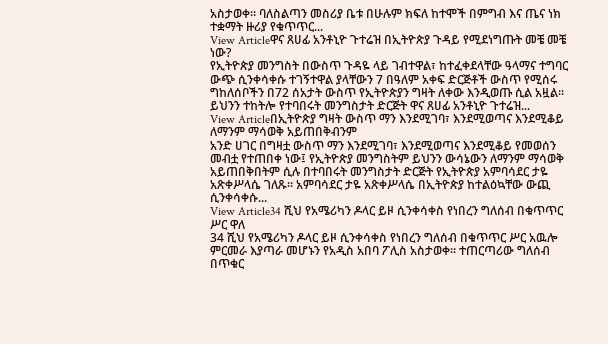አስታወቀ። ባለስልጣን መስሪያ ቤቱ በሁሉም ክፍለ ከተሞች በምግብ እና ጤና ነክ ተቋማት ዙሪያ የቁጥጥር...
View Articleዋና ጸሀፊ አንቶኒዮ ጉተሬዝ በኢትዮጵያ ጉዳይ የሚደነግጡት መቼ መቼ ነው?
የኢትዮጵያ መንግስት በውስጥ ጉዳዬ ላይ ገብተዋል፣ ከተፈቀደላቸው ዓላማና ተግባር ውጭ ሲንቀሳቀሱ ተገኝተዋል ያላቸውን 7 በዓለም አቀፍ ድርጅቶች ውስጥ የሚሰሩ ግከለሰቦችን በ72 ሰአታት ውስጥ የኢትዮጵያን ግዛት ለቀው እንዲወጡ ሲል አዟል። ይህንን ተከትሎ የተባበሩት መንግስታት ድርጅት ዋና ጸሀፊ አንቶኒዮ ጉተሬዝ...
View Articleበኢትዮጵያ ግዛት ውስጥ ማን እንደሚገባ፣ እንደሚወጣና እንደሚቆይ ለማንም ማሳወቅ አይጠበቅብንም
አንድ ሀገር በግዛቷ ውስጥ ማን እንደሚገባ፣ እንደሚወጣና እንደሚቆይ የመወሰን መብቷ የተጠበቀ ነው፤ የኢትዮጵያ መንግስትም ይህንን ውሳኔውን ለማንም ማሳወቅ አይጠበቅበትም ሲሉ በተባበሩት መንግስታት ድርጅት የኢትዮጵያ አምባሳደር ታዬ አጽቀሥላሴ ገለጹ። አምባሳደር ታዬ አጽቀሥላሴ በኢትዮጵያ ከተልዕኳቸው ውጪ ሲንቀሳቀሱ...
View Article34 ሺህ የአሜሪካን ዶላር ይዞ ሲንቀሳቀስ የነበረን ግለሰብ በቁጥጥር ሥር ዋለ
34 ሺህ የአሜሪካን ዶላር ይዞ ሲንቀሳቀስ የነበረን ግለሰብ በቁጥጥር ሥር አዉሎ ምርመራ እያጣራ መሆኑን የአዲስ አበባ ፖሊስ አስታወቀ። ተጠርጣሪው ግለሰብ በጥቁር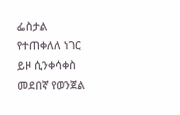ፌስታል የተጠቀለለ ነገር ይዞ ሲንቀሳቀስ መደበኛ የወንጀል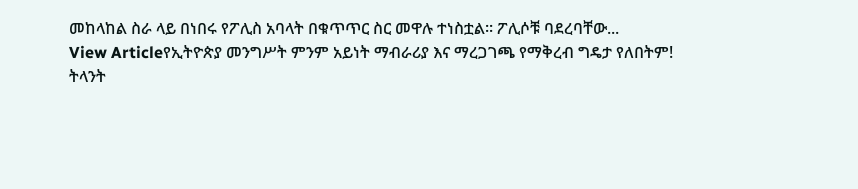መከላከል ስራ ላይ በነበሩ የፖሊስ አባላት በቁጥጥር ስር መዋሉ ተነስቷል፡፡ ፖሊሶቹ ባደረባቸው...
View Articleየኢትዮጵያ መንግሥት ምንም አይነት ማብራሪያ እና ማረጋገጫ የማቅረብ ግዴታ የለበትም!
ትላንት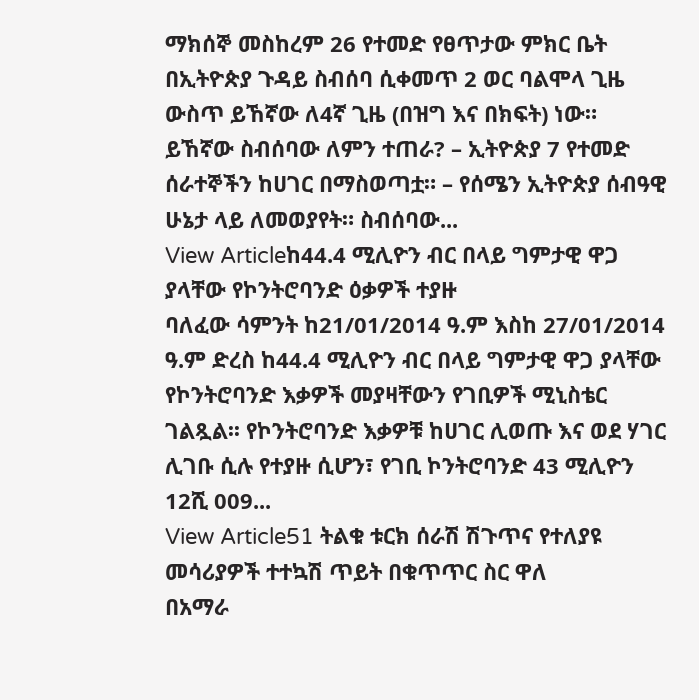ማክሰኞ መስከረም 26 የተመድ የፀጥታው ምክር ቤት በኢትዮጵያ ጉዳይ ስብሰባ ሲቀመጥ 2 ወር ባልሞላ ጊዜ ውስጥ ይኸኛው ለ4ኛ ጊዜ (በዝግ እና በክፍት) ነው። ይኸኛው ስብሰባው ለምን ተጠራ? – ኢትዮጵያ 7 የተመድ ሰራተኞችን ከሀገር በማስወጣቷ። – የሰሜን ኢትዮጵያ ሰብዓዊ ሁኔታ ላይ ለመወያየት። ስብሰባው...
View Articleከ44.4 ሚሊዮን ብር በላይ ግምታዊ ዋጋ ያላቸው የኮንትሮባንድ ዕቃዎች ተያዙ
ባለፈው ሳምንት ከ21/01/2014 ዓ.ም እስከ 27/01/2014 ዓ.ም ድረስ ከ44.4 ሚሊዮን ብር በላይ ግምታዊ ዋጋ ያላቸው የኮንትሮባንድ እቃዎች መያዛቸውን የገቢዎች ሚኒስቴር ገልጿል፡፡ የኮንትሮባንድ እቃዎቹ ከሀገር ሊወጡ እና ወደ ሃገር ሊገቡ ሲሉ የተያዙ ሲሆን፣ የገቢ ኮንትሮባንድ 43 ሚሊዮን 12ሺ 009...
View Article51 ትልቁ ቱርክ ሰራሽ ሽጉጥና የተለያዩ መሳሪያዎች ተተኳሽ ጥይት በቁጥጥር ስር ዋለ
በአማራ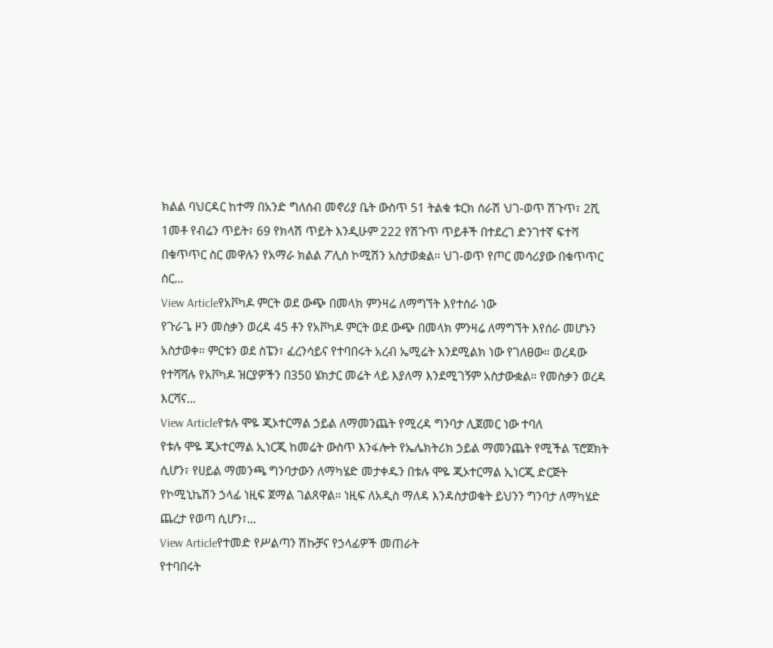ክልል ባህርዳር ከተማ በአንድ ግለሰብ መኖሪያ ቤት ውስጥ 51 ትልቁ ቱርክ ሰራሽ ህገ-ወጥ ሽጉጥ፣ 2ሺ 1መቶ የብሬን ጥይት፣ 69 የክላሽ ጥይት እንዲሁም 222 የሽጉጥ ጥይቶች በተደረገ ድንገተኛ ፍተሻ በቁጥጥር ስር መዋሉን የአማራ ክልል ፖሊስ ኮሚሽን አስታወቋል። ህገ-ወጥ የጦር መሳሪያው በቁጥጥር ስር...
View Articleየአቮካዶ ምርት ወደ ውጭ በመላክ ምንዛሬ ለማግኘት እየተሰራ ነው
የጉራጌ ዞን መስቃን ወረዳ 45 ቶን የአቮካዶ ምርት ወደ ውጭ በመላክ ምንዛሬ ለማግኘት እየሰራ መሆኑን አስታወቀ። ምርቱን ወደ ስፔን፣ ፈረንሳይና የተባበሩት አረብ ኤሚሬት እንደሚልክ ነው የገለፀው። ወረዳው የተሻሻሉ የአቮካዶ ዝርያዎችን በ350 ሄክታር መሬት ላይ እያለማ እንደሚገኝም አስታውቋል። የመስቃን ወረዳ እርሻና...
View Articleየቱሉ ሞዬ ጂኦተርማል ኃይል ለማመንጨት የሚረዳ ግንባታ ሊጀመር ነው ተባለ
የቱሉ ሞዬ ጂኦተርማል ኢነርጂ ከመሬት ውስጥ እንፋሎት የኤሌክትሪክ ኃይል ማመንጨት የሚችል ፕሮጀክት ሲሆን፣ የሀይል ማመንጫ ግንባታውን ለማካሄድ መታቀዱን በቱሉ ሞዬ ጂኦተርማል ኢነርጂ ድርጅት የኮሚኒኬሽን ኃላፊ ነዚፍ ጀማል ገልጸዋል። ነዚፍ ለአዲስ ማለዳ እንዳስታወቁት ይህንን ግንባታ ለማካሄድ ጨረታ የወጣ ሲሆን፣...
View Articleየተመድ የሥልጣን ሽኩቻና የኃላፊዎች መጠራት
የተባበሩት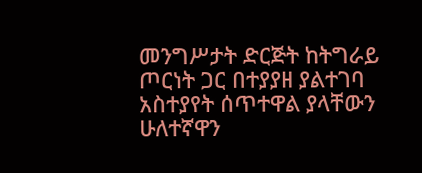መንግሥታት ድርጅት ከትግራይ ጦርነት ጋር በተያያዘ ያልተገባ አስተያየት ሰጥተዋል ያላቸውን ሁለተኛዋን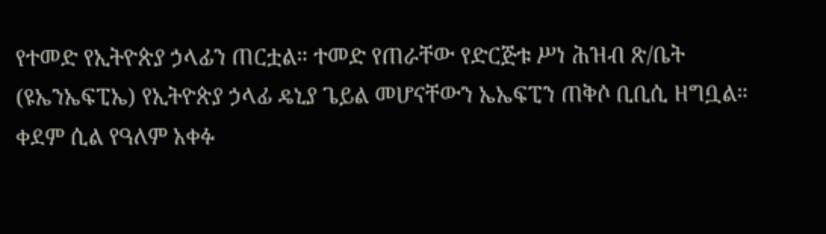የተመድ የኢትዮጵያ ኃላፊን ጠርቷል። ተመድ የጠራቸው የድርጅቱ ሥነ ሕዝብ ጽ/ቤት (ዩኤንኤፍፒኤ) የኢትዮጵያ ኃላፊ ዴኒያ ጌይል መሆናቸውን ኤኤፍፒን ጠቅሶ ቢቢሲ ዘግቧል። ቀደም ሲል የዓለም አቀፉ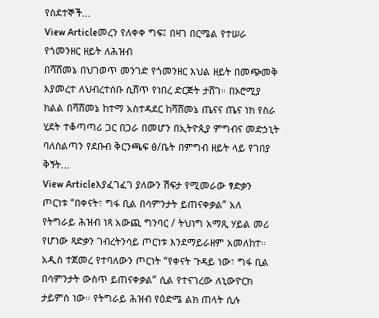የስደተኞች...
View Articleመረን የለቀቀ ግፍ፤ በዛገ በርሜል የተሠራ የጎመንዘር ዘይት ለሕዝብ
በሻሸመኔ በህገወጥ መንገድ የጎመንዘር እህል ዘይት በመጭመቅ እያመረተ ለህብረተሰቡ ሲሸጥ የነበረ ድርጅት ታሸገ። በኦሮሚያ ክልል በሻሸመኔ ከተማ አስተዳደር ከሻሸመኔ ጤናና ጤና ነክ የስራ ሂደት ተቆጣጣሪ ጋር በጋራ በመሆን በኢትዮጲያ ምግብና መድኃኒት ባለስልጣን የደቡብ ቅርንጫፍ ፅ/ቤት በምግብ ዘይት ላይ የገበያ ቅኝት...
View Articleእያፈገፈገ ያለውን ሽፍታ የሚመራው ፃድቃን ጦርነቱ “በቀናት፣ ግፋ ቢል በሳምንታት ይጠናቀቃል” አለ
የትግራይ ሕዝብ ነጻ አውጪ ግንባር / ትህነግ አማጺ ሃይል መሪ የሆነው ጻድቃን ገብረትንሳይ ጦርነቱ እንደማይራዘም አመለከተ። አዲስ ተጀመረ የተባለውን ጦርነት “የቀናት ጉዳይ ነው፣ ግፋ ቢል በሳምንታት ውስጥ ይጠናቀቃል” ሲል የተናገረው ለኒውዮርክ ታይምስ ነው። የትግራይ ሕዝብ የዕድሜ ልክ ጠላት ሲሉ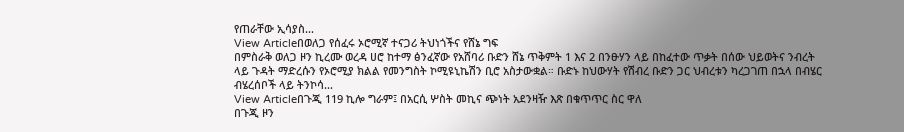የጠራቸው ኢሳያስ...
View Articleበወለጋ የሰፈሩ ኦሮሚኛ ተናጋሪ ትህነጎችና የሸኔ ግፍ
በምስራቅ ወለጋ ዞን ኪረሙ ወረዳ ሀሮ ከተማ ፅንፈኛው የአሸባሪ ቡድን ሸኔ ጥቅምት 1 እና 2 በንፁሃን ላይ በከፈተው ጥቃት በሰው ህይወትና ንብረት ላይ ጉዳት ማድረሱን የኦሮሚያ ክልል የመንግስት ኮሚዩኒኬሽን ቢሮ አስታውቋል። ቡድኑ ከህውሃት የሽብረ ቡድን ጋር ህብረቱን ካረጋገጠ በኋላ በብሄር ብሄረሰቦች ላይ ትንኮሳ...
View Articleበጉጂ 119 ኪሎ ግራም፤ በአርሲ ሦስት መኪና ጭነት አደንዛዥ እጽ በቁጥጥር ስር ዋለ
በጉጂ ዞን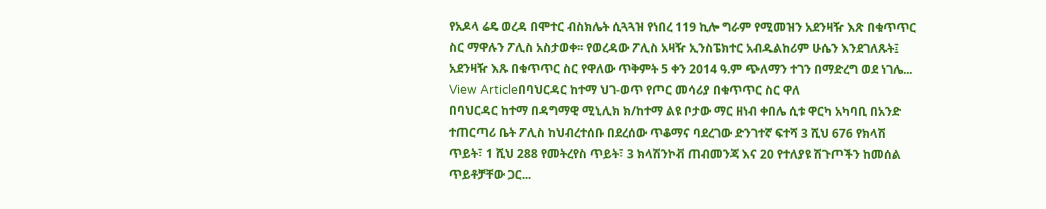የአዶላ ሬዴ ወረዳ በሞተር ብስክሌት ሲጓጓዝ የነበረ 119 ኪሎ ግራም የሚመዝን አደንዛዥ እጽ በቁጥጥር ስር ማዋሉን ፖሊስ አስታወቀ፡፡ የወረዳው ፖሊስ አዛዥ ኢንስፔክተር አብዱልከሪም ሁሴን እንደገለጹት፤ አደንዛዥ እጹ በቁጥጥር ስር የዋለው ጥቅምት 5 ቀን 2014 ዓ.ም ጭለማን ተገን በማድረግ ወደ ነገሌ...
View Articleበባህርዳር ከተማ ህገ-ወጥ የጦር መሳሪያ በቁጥጥር ስር ዋለ
በባህርዳር ከተማ በዳግማዊ ሚኒሊክ ክ/ከተማ ልዩ ቦታው ማር ዘነብ ቀበሌ ሲቱ ዋርካ አካባቢ በአንድ ተጠርጣሪ ቤት ፖሊስ ከህብረተሰቡ በደረሰው ጥቆማና ባደረገው ድንገተኛ ፍተሻ 3 ሺህ 676 የክላሽ ጥይት፣ 1 ሺህ 288 የመትረየስ ጥይት፣ 3 ክላሽንኮቭ ጠብመንጃ እና 20 የተለያዩ ሽጉጦችን ከመሰል ጥይቶቻቸው ጋር...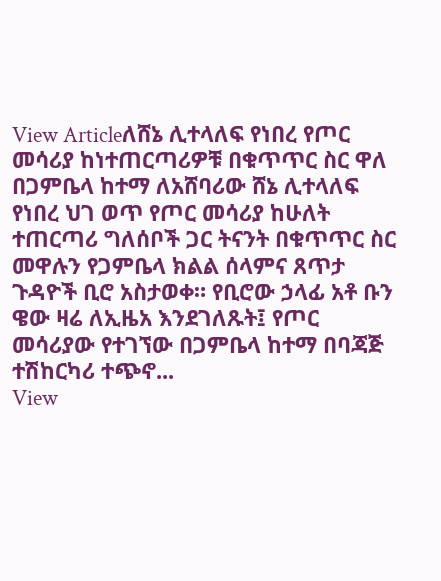View Articleለሸኔ ሊተላለፍ የነበረ የጦር መሳሪያ ከነተጠርጣሪዎቹ በቁጥጥር ስር ዋለ
በጋምቤላ ከተማ ለአሸባሪው ሸኔ ሊተላለፍ የነበረ ህገ ወጥ የጦር መሳሪያ ከሁለት ተጠርጣሪ ግለሰቦች ጋር ትናንት በቁጥጥር ስር መዋሉን የጋምቤላ ክልል ሰላምና ጸጥታ ጉዳዮች ቢሮ አስታወቀ። የቢሮው ኃላፊ አቶ ቡን ዌው ዛሬ ለኢዜአ እንደገለጹት፤ የጦር መሳሪያው የተገኘው በጋምቤላ ከተማ በባጃጅ ተሽከርካሪ ተጭኖ...
View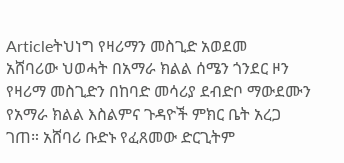Articleትህነግ የዛሪማን መስጊድ አወደመ
አሸባሪው ህወሓት በአማራ ክልል ሰሜን ጎንደር ዞን የዛሪማ መስጊድን በከባድ መሳሪያ ደብድቦ ማውደሙን የአማራ ክልል እስልምና ጉዳዮች ምክር ቤት አረጋ ገጠ። አሸባሪ ቡድኑ የፈጸመው ድርጊትም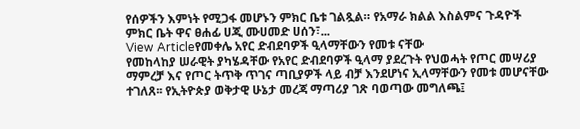የሰዎችን እምነት የሚጋፋ መሆኑን ምክር ቤቱ ገልጿል። የአማራ ክልል እስልምና ጉዳዮች ምክር ቤት ዋና ፀሐፊ ሀጂ ሙሀመድ ሀሰን፣...
View Articleየመቀሌ አየር ድብደባዎች ዒላማቸውን የመቱ ናቸው
የመከላከያ ሠራዊት ያካሄዳቸው የአየር ድብደባዎች ዒላማ ያደረጉት የህወሓት የጦር መሣሪያ ማምረቻ እና የጦር ትጥቅ ጥገና ጣቢያዎች ላይ ብቻ እንደሆነና ኢላማቸውን የመቱ መሆናቸው ተገለጸ፡፡ የኢትዮጵያ ወቅታዊ ሁኔታ መረጃ ማጣሪያ ገጽ ባወጣው መግለጫ፤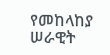የመከላከያ ሠራዊት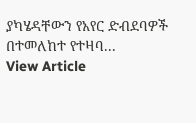ያካሄዳቸውን የአየር ድብደባዎች በተመለከተ የተዛባ...
View Article